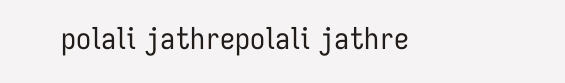polali jathrepolali jathre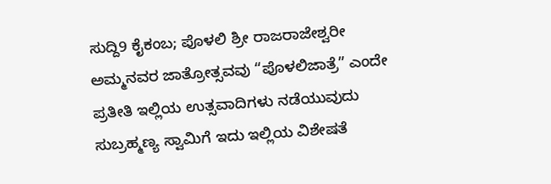ಸುದ್ದಿ9 ಕೈಕಂಬ; ಪೊಳಲಿ ಶ್ರೀ ರಾಜರಾಜೇಶ್ವರೀ ಅಮ್ಮನವರ ಜಾತ್ರೋತ್ಸವವು “ಪೊಳಲಿಜಾತ್ರೆ” ಎಂದೇ ಪ್ರತೀತಿ ಇಲ್ಲಿಯ ಉತ್ಸವಾದಿಗಳು ನಡೆಯುವುದು ಸುಬ್ರಹ್ಮಣ್ಯ ಸ್ವಾಮಿಗೆ ಇದು ಇಲ್ಲಿಯ ವಿಶೇಷತೆ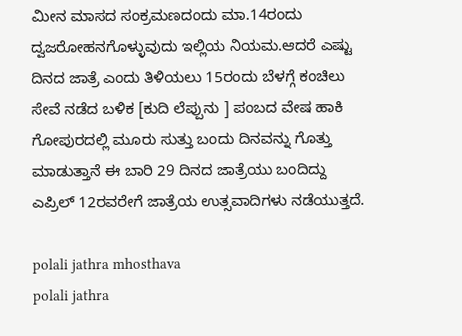ಮೀನ ಮಾಸದ ಸಂಕ್ರಮಣದಂದು ಮಾ.14ರಂದು ದ್ವಜರೋಹನಗೊಳ್ಳುವುದು ಇಲ್ಲಿಯ ನಿಯಮ.ಆದರೆ ಎಷ್ಟು ದಿನದ ಜಾತ್ರೆ ಎಂದು ತಿಳಿಯಲು 15ರಂದು ಬೆಳಗ್ಗೆ ಕಂಚಿಲು ಸೇವೆ ನಡೆದ ಬಳಿಕ [ಕುದಿ ಲೆಪ್ಪುನು ] ಪಂಬದ ವೇಷ ಹಾಕಿ ಗೋಪುರದಲ್ಲಿ ಮೂರು ಸುತ್ತು ಬಂದು ದಿನವನ್ನು ಗೊತ್ತು ಮಾಡುತ್ತಾನೆ ಈ ಬಾರಿ 29 ದಿನದ ಜಾತ್ರೆಯು ಬಂದಿದ್ದು ಎಪ್ರಿಲ್ 12ರವರೇಗೆ ಜಾತ್ರೆಯ ಉತ್ಸವಾದಿಗಳು ನಡೆಯುತ್ತದೆ.

polali jathra mhosthava
polali jathra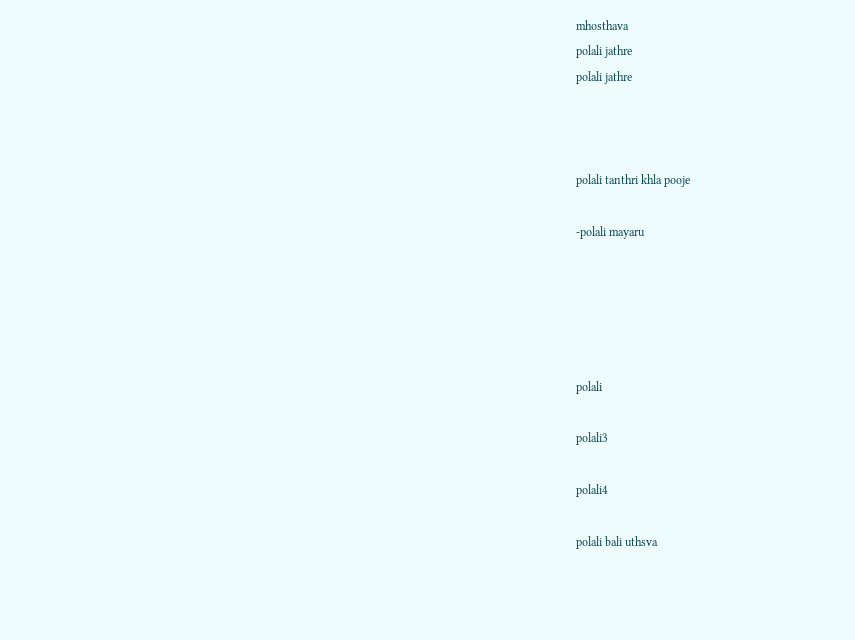mhosthava
polali jathre
polali jathre



polali tanthri khla pooje

-polali mayaru





polali

polali3

polali4

polali bali uthsva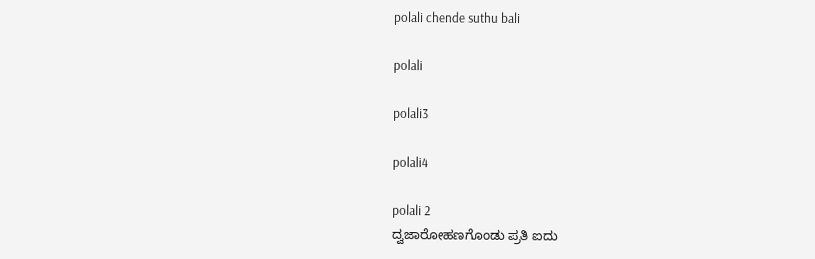polali chende suthu bali

polali

polali3

polali4

polali 2
ದ್ವಜಾರೋಹಣಗೊಂಡು ಪ್ರತಿ ಐದು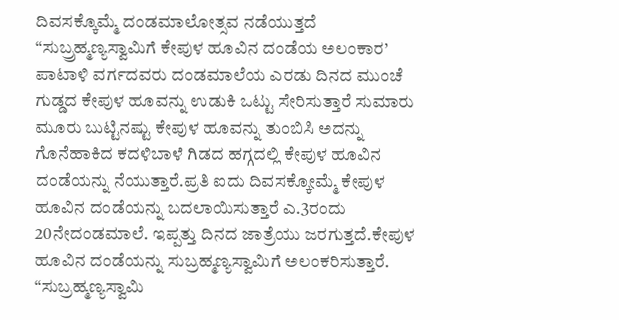ದಿವಸಕ್ಕೊಮ್ಮೆ ದಂಡಮಾಲೋತ್ಸವ ನಡೆಯುತ್ತದೆ
“ಸುಬ್ರ್ರಹ್ಮಣ್ಯಸ್ವಾಮಿಗೆ ಕೇಪುಳ ಹೂವಿನ ದಂಡೆಯ ಅಲಂಕಾರ’
ಪಾಟಾಳಿ ವರ್ಗದವರು ದಂಡಮಾಲೆಯ ಎರಡು ದಿನದ ಮುಂಚೆ ಗುಡ್ಡದ ಕೇಪುಳ ಹೂವನ್ನು ಉಡುಕಿ ಒಟ್ಟು ಸೇರಿಸುತ್ತಾರೆ ಸುಮಾರು ಮೂರು ಬುಟ್ಟಿನಷ್ಟು ಕೇಪುಳ ಹೂವನ್ನು ತುಂಬಿಸಿ ಅದನ್ನು ಗೊನೆಹಾಕಿದ ಕದಳಿಬಾಳೆ ಗಿಡದ ಹಗ್ಗದಲ್ಲಿ ಕೇಪುಳ ಹೂವಿನ ದಂಡೆಯನ್ನು ನೆಯುತ್ತಾರೆ.ಪ್ರತಿ ಐದು ದಿವಸಕ್ಕೋಮ್ಮೆ ಕೇಪುಳ ಹೂವಿನ ದಂಡೆಯನ್ನು ಬದಲಾಯಿಸುತ್ತಾರೆ ಎ.3ರಂದು 20ನೇದಂಡಮಾಲೆ. ಇಪ್ಪತ್ತು ದಿನದ ಜಾತ್ರೆಯು ಜರಗುತ್ತದೆ.ಕೇಪುಳ ಹೂವಿನ ದಂಡೆಯನ್ನು ಸುಬ್ರಹ್ಮಣ್ಯಸ್ವಾಮಿಗೆ ಅಲಂಕರಿಸುತ್ತಾರೆ.
“ಸುಬ್ರಹ್ಮಣ್ಯಸ್ವಾಮಿ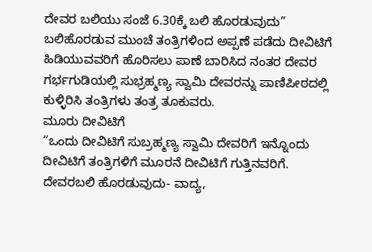ದೇವರ ಬಲಿಯು ಸಂಜೆ 6.30ಕ್ಕೆ ಬಲಿ ಹೊರಡುವುದು”
ಬಲಿಹೊರಡುವ ಮುಂಚೆ ತಂತ್ರಿಗಳಿಂದ ಅಪ್ಪಣೆ ಪಡೆದು ದೀವಿಟಿಗೆ ಹಿಡಿಯುವವರಿಗೆ ಹೊರಿಸಲು ಪಾಣೆ ಬಾರಿಸಿದ ನಂತರ ದೇವರ ಗರ್ಭಗುಡಿಯಲ್ಲಿ ಸುಭ್ರಹ್ಮಣ್ಯ ಸ್ವಾಮಿ ದೇವರನ್ನು ಪಾಣಿಪೀಠದಲ್ಲಿ ಕುಳ್ಳಿರಿಸಿ ತಂತ್ರಿಗಳು ತಂತ್ರ ತೂಕುವರು.
ಮೂರು ದೀವಿಟಿಗೆ
“ಒಂದು ದೀವಿಟಿಗೆ ಸುಬ್ರಹ್ಮಣ್ಯ ಸ್ವಾಮಿ ದೇವರಿಗೆ ಇನ್ನೊಂದು ದೀವಿಟಿಗೆ ತಂತ್ರಿಗಳಿಗೆ ಮೂರನೆ ದೀವಿಟಿಗೆ ಗುತ್ತಿನವರಿಗೆ.
ದೇವರಬಲಿ ಹೊರಡುವುದು- ವಾದ್ಯ,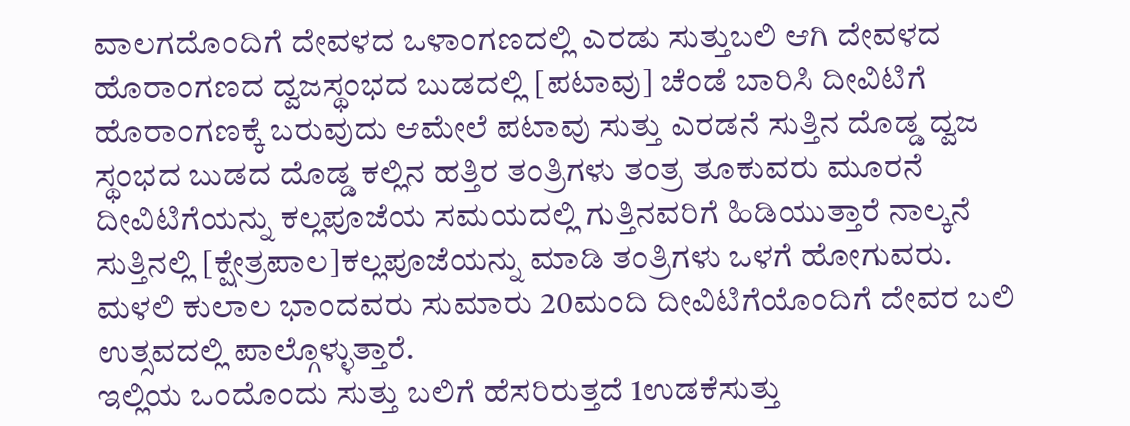ವಾಲಗದೊಂದಿಗೆ ದೇವಳದ ಒಳಾಂಗಣದಲ್ಲಿ ಎರಡು ಸುತ್ತುಬಲಿ ಆಗಿ ದೇವಳದ ಹೊರಾಂಗಣದ ದ್ವಜಸ್ಥಂಭದ ಬುಡದಲ್ಲಿ [ಪಟಾವು] ಚೆಂಡೆ ಬಾರಿಸಿ ದೀವಿಟಿಗೆ ಹೊರಾಂಗಣಕ್ಕೆ ಬರುವುದು ಆಮೇಲೆ ಪಟಾವು ಸುತ್ತು ಎರಡನೆ ಸುತ್ತಿನ ದೊಡ್ಡ ದ್ವಜ ಸ್ಥಂಭದ ಬುಡದ ದೊಡ್ಡ ಕಲ್ಲಿನ ಹತ್ತಿರ ತಂತ್ರಿಗಳು ತಂತ್ರ ತೂಕುವರು ಮೂರನೆ ದೀವಿಟಿಗೆಯನ್ನು ಕಲ್ಲಪೂಜೆಯ ಸಮಯದಲ್ಲಿ ಗುತ್ತಿನವರಿಗೆ ಹಿಡಿಯುತ್ತಾರೆ ನಾಲ್ಕನೆ ಸುತ್ತಿನಲ್ಲಿ [ಕ್ಷೇತ್ರಪಾಲ]ಕಲ್ಲಪೂಜೆಯನ್ನು ಮಾಡಿ ತಂತ್ರಿಗಳು ಒಳಗೆ ಹೋಗುವರು.
ಮಳಲಿ ಕುಲಾಲ ಭಾಂದವರು ಸುಮಾರು 20ಮಂದಿ ದೀವಿಟಿಗೆಯೊಂದಿಗೆ ದೇವರ ಬಲಿ ಉತ್ಸವದಲ್ಲಿ ಪಾಲ್ಗೊಳ್ಳುತ್ತಾರೆ.
ಇಲ್ಲಿಯ ಒಂದೊಂದು ಸುತ್ತು ಬಲಿಗೆ ಹೆಸರಿರುತ್ತದೆ 1ಉಡಕೆಸುತ್ತು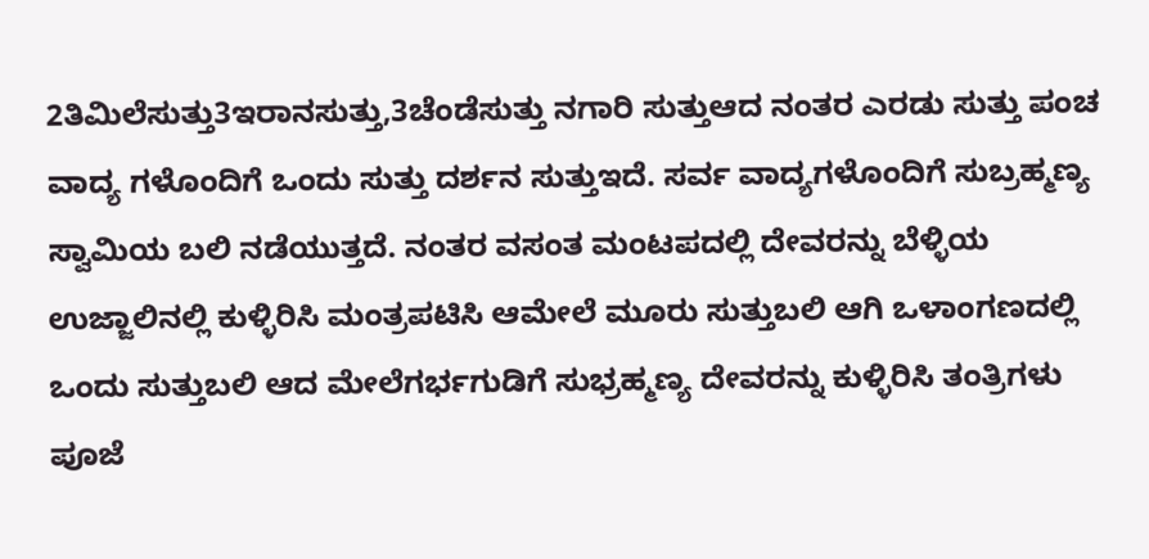2ತಿಮಿಲೆಸುತ್ತು3ಇರಾನಸುತ್ತು,3ಚೆಂಡೆಸುತ್ತು ನಗಾರಿ ಸುತ್ತುಆದ ನಂತರ ಎರಡು ಸುತ್ತು ಪಂಚ ವಾದ್ಯ ಗಳೊಂದಿಗೆ ಒಂದು ಸುತ್ತು ದರ್ಶನ ಸುತ್ತುಇದೆ. ಸರ್ವ ವಾದ್ಯಗಳೊಂದಿಗೆ ಸುಬ್ರಹ್ಮಣ್ಯ ಸ್ವಾಮಿಯ ಬಲಿ ನಡೆಯುತ್ತದೆ. ನಂತರ ವಸಂತ ಮಂಟಪದಲ್ಲಿ ದೇವರನ್ನು ಬೆಳ್ಳಿಯ ಉಜ್ಜಾಲಿನಲ್ಲಿ ಕುಳ್ಳಿರಿಸಿ ಮಂತ್ರಪಟಿಸಿ ಆಮೇಲೆ ಮೂರು ಸುತ್ತುಬಲಿ ಆಗಿ ಒಳಾಂಗಣದಲ್ಲಿ ಒಂದು ಸುತ್ತುಬಲಿ ಆದ ಮೇಲೆಗರ್ಭಗುಡಿಗೆ ಸುಭ್ರಹ್ಮಣ್ಯ ದೇವರನ್ನು ಕುಳ್ಳಿರಿಸಿ ತಂತ್ರಿಗಳು ಪೂಜೆ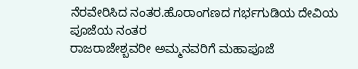ನೆರವೇರಿಸಿದ ನಂತರ.ಹೊರಾಂಗಣದ ಗರ್ಭಗುಡಿಯ ದೇವಿಯ ಪೂಜೆಯ ನಂತರ
ರಾಜರಾಜೇಶ್ಬವರೀ ಅಮ್ಮನವರಿಗೆ ಮಹಾಪೂಜೆ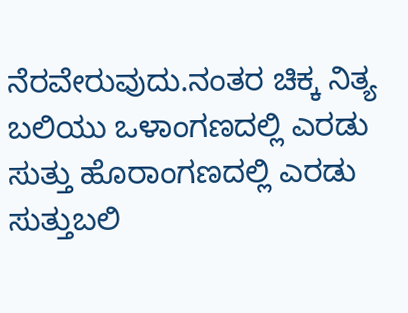ನೆರವೇರುವುದು.ನಂತರ ಚಿಕ್ಕ ನಿತ್ಯ ಬಲಿಯು ಒಳಾಂಗಣದಲ್ಲಿ ಎರಡು ಸುತ್ತು ಹೊರಾಂಗಣದಲ್ಲಿ ಎರಡು ಸುತ್ತುಬಲಿ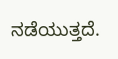ನಡೆಯುತ್ತದೆ.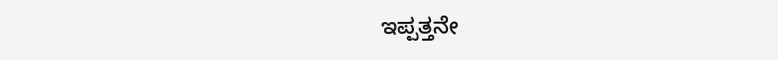ಇಪ್ಪತ್ತನೇ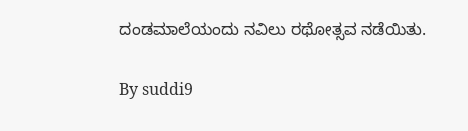ದಂಡಮಾಲೆಯಂದು ನವಿಲು ರಥೋತ್ಸವ ನಡೆಯಿತು.

By suddi9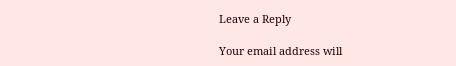Leave a Reply

Your email address will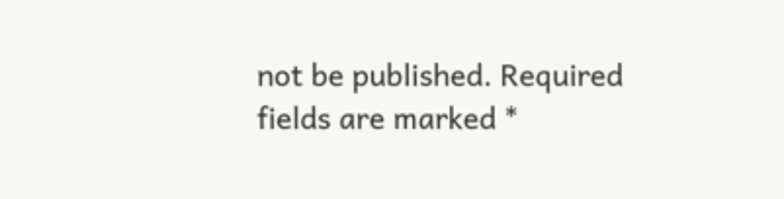not be published. Required fields are marked *